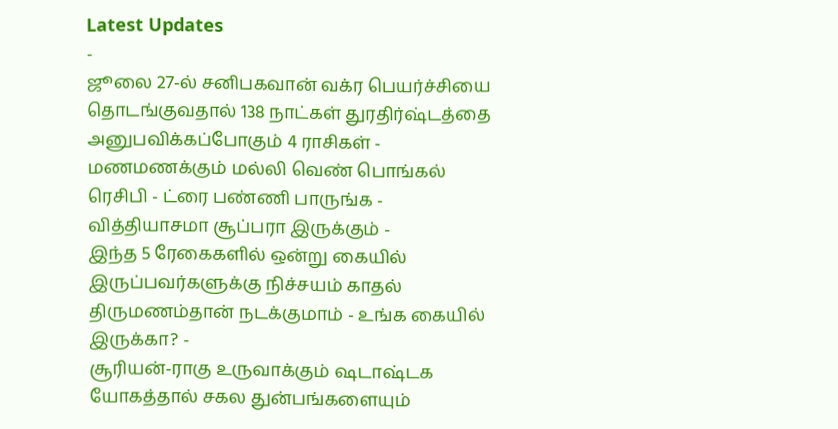Latest Updates
-
ஜூலை 27-ல் சனிபகவான் வக்ர பெயர்ச்சியை தொடங்குவதால் 138 நாட்கள் துரதிர்ஷ்டத்தை அனுபவிக்கப்போகும் 4 ராசிகள் -
மணமணக்கும் மல்லி வெண் பொங்கல் ரெசிபி - ட்ரை பண்ணி பாருங்க - வித்தியாசமா சூப்பரா இருக்கும் -
இந்த 5 ரேகைகளில் ஒன்று கையில் இருப்பவர்களுக்கு நிச்சயம் காதல் திருமணம்தான் நடக்குமாம் - உங்க கையில் இருக்கா? -
சூரியன்-ராகு உருவாக்கும் ஷடாஷ்டக யோகத்தால் சகல துன்பங்களையும்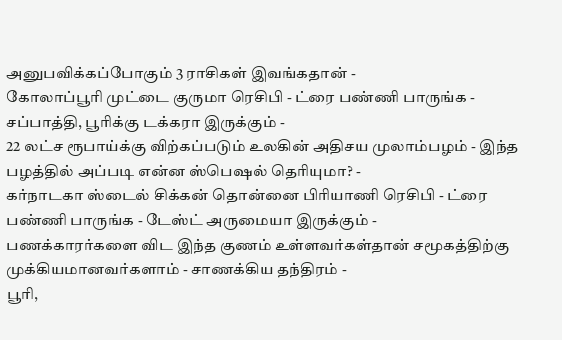அனுபவிக்கப்போகும் 3 ராசிகள் இவங்கதான் -
கோலாப்பூரி முட்டை குருமா ரெசிபி - ட்ரை பண்ணி பாருங்க - சப்பாத்தி, பூரிக்கு டக்கரா இருக்கும் -
22 லட்ச ரூபாய்க்கு விற்கப்படும் உலகின் அதிசய முலாம்பழம் - இந்த பழத்தில் அப்படி என்ன ஸ்பெஷல் தெரியுமா? -
கர்நாடகா ஸ்டைல் சிக்கன் தொன்னை பிரியாணி ரெசிபி - ட்ரை பண்ணி பாருங்க - டேஸ்ட் அருமையா இருக்கும் -
பணக்காரர்களை விட இந்த குணம் உள்ளவர்கள்தான் சமூகத்திற்கு முக்கியமானவர்களாம் - சாணக்கிய தந்திரம் -
பூரி,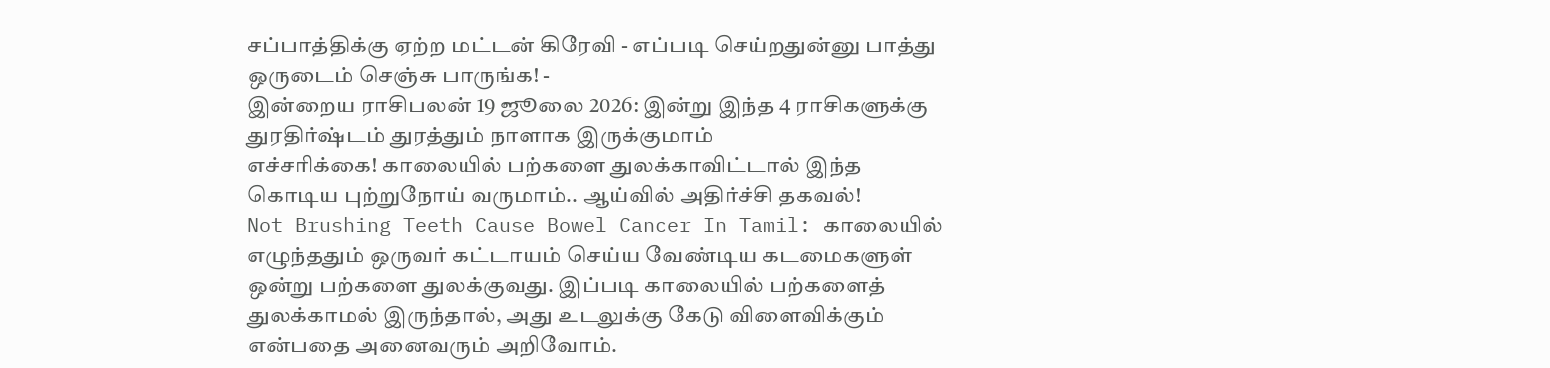சப்பாத்திக்கு ஏற்ற மட்டன் கிரேவி - எப்படி செய்றதுன்னு பாத்து ஒருடைம் செஞ்சு பாருங்க! -
இன்றைய ராசிபலன் 19 ஜூலை 2026: இன்று இந்த 4 ராசிகளுக்கு துரதிர்ஷ்டம் துரத்தும் நாளாக இருக்குமாம்
எச்சரிக்கை! காலையில் பற்களை துலக்காவிட்டால் இந்த கொடிய புற்றுநோய் வருமாம்.. ஆய்வில் அதிர்ச்சி தகவல்!
Not Brushing Teeth Cause Bowel Cancer In Tamil: காலையில் எழுந்ததும் ஒருவர் கட்டாயம் செய்ய வேண்டிய கடமைகளுள் ஒன்று பற்களை துலக்குவது. இப்படி காலையில் பற்களைத் துலக்காமல் இருந்தால், அது உடலுக்கு கேடு விளைவிக்கும் என்பதை அனைவரும் அறிவோம்.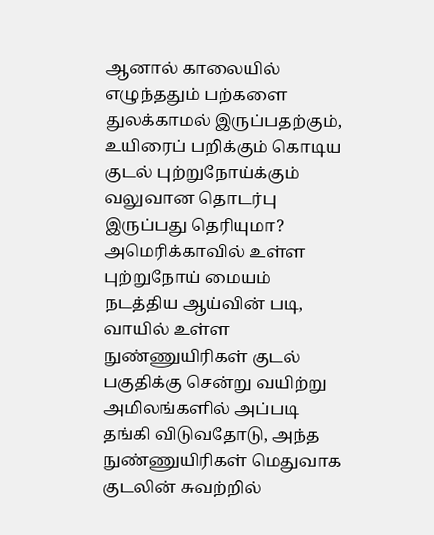ஆனால் காலையில் எழுந்ததும் பற்களை துலக்காமல் இருப்பதற்கும், உயிரைப் பறிக்கும் கொடிய குடல் புற்றுநோய்க்கும் வலுவான தொடர்பு இருப்பது தெரியுமா?
அமெரிக்காவில் உள்ள புற்றுநோய் மையம் நடத்திய ஆய்வின் படி, வாயில் உள்ள நுண்ணுயிரிகள் குடல் பகுதிக்கு சென்று வயிற்று அமிலங்களில் அப்படி தங்கி விடுவதோடு, அந்த நுண்ணுயிரிகள் மெதுவாக குடலின் சுவற்றில்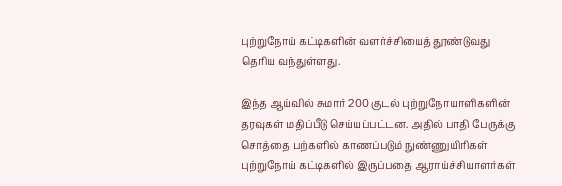புற்றுநோய் கட்டிகளின் வளர்ச்சியைத் தூண்டுவது தெரிய வந்துள்ளது.

இந்த ஆய்வில் சுமார் 200 குடல் புற்றுநோயாளிகளின் தரவுகள் மதிப்பீடு செய்யப்பட்டன. அதில் பாதி பேருக்கு சொத்தை பற்களில் காணப்படும் நுண்ணுயிரிகள் புற்றுநோய் கட்டிகளில் இருப்பதை ஆராய்ச்சியாளர்கள்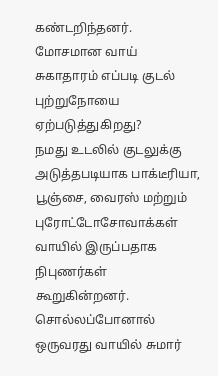கண்டறிந்தனர்.
மோசமான வாய் சுகாதாரம் எப்படி குடல் புற்றுநோயை ஏற்படுத்துகிறது?
நமது உடலில் குடலுக்கு அடுத்தபடியாக பாக்டீரியா, பூஞ்சை, வைரஸ் மற்றும் புரோட்டோசோவாக்கள் வாயில் இருப்பதாக நிபுணர்கள் கூறுகின்றனர். சொல்லப்போனால் ஒருவரது வாயில் சுமார்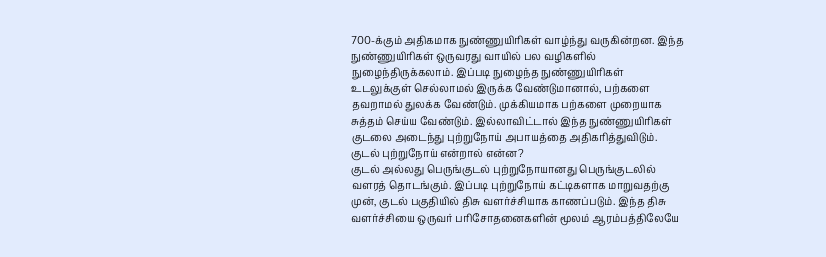700-க்கும் அதிகமாக நுண்ணுயிரிகள் வாழ்ந்து வருகின்றன. இந்த நுண்ணுயிரிகள் ஒருவரது வாயில் பல வழிகளில் நுழைந்திருக்கலாம். இப்படி நுழைந்த நுண்ணுயிரிகள் உடலுக்குள் செல்லாமல் இருக்க வேண்டுமானால், பற்களை தவறாமல் துலக்க வேண்டும். முக்கியமாக பற்களை முறையாக சுத்தம் செய்ய வேண்டும். இல்லாவிட்டால் இந்த நுண்ணுயிரிகள் குடலை அடைந்து புற்றுநோய் அபாயத்தை அதிகரித்துவிடும்.
குடல் புற்றுநோய் என்றால் என்ன?
குடல் அல்லது பெருங்குடல் புற்றுநோயானது பெருங்குடலில் வளரத் தொடங்கும். இப்படி புற்றுநோய் கட்டிகளாக மாறுவதற்கு முன், குடல் பகுதியில் திசு வளர்ச்சியாக காணப்படும். இந்த திசு வளர்ச்சியை ஒருவர் பரிசோதனைகளின் மூலம் ஆரம்பத்திலேயே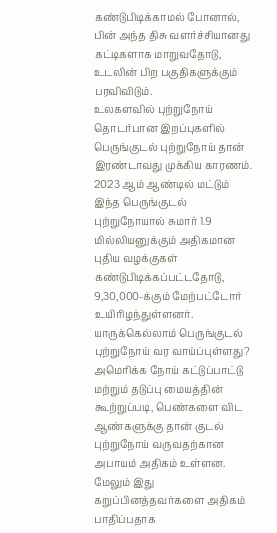கண்டுபிடிக்காமல் போனால், பின் அந்த திசு வளர்ச்சியானது கட்டிகளாக மாறுவதோடு, உடலின் பிற பகுதிகளுக்கும் பரவிவிடும்.
உலகளவில் புற்றுநோய் தொடர்பான இறப்புகளில் பெருங்குடல் புற்றுநோய் தான் இரண்டாவது முக்கிய காரணம். 2023 ஆம் ஆண்டில் மட்டும் இந்த பெருங்குடல் புற்றுநோயால் சுமார் 1.9 மில்லியனுக்கும் அதிகமான புதிய வழக்குகள் கண்டுபிடிக்கப்பட்டதோடு, 9,30,000-க்கும் மேற்பட்டோர் உயிரிழந்துள்ளனர்.
யாருக்கெல்லாம் பெருங்குடல் புற்றுநோய் வர வாய்ப்புள்ளது?
அமெரிக்க நோய் கட்டுப்பாட்டு மற்றும் தடுப்பு மையத்தின் கூற்றுப்படி, பெண்களை விட ஆண்களுக்கு தான் குடல் புற்றுநோய் வருவதற்கான அபாயம் அதிகம் உள்ளன. மேலும் இது கறுப்பினத்தவர்களை அதிகம் பாதிப்பதாக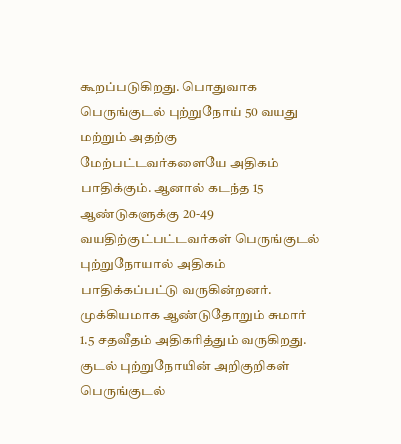கூறப்படுகிறது. பொதுவாக பெருங்குடல் புற்றுநோய் 50 வயது மற்றும் அதற்கு மேற்பட்டவர்களையே அதிகம் பாதிக்கும். ஆனால் கடந்த 15 ஆண்டுகளுக்கு 20-49 வயதிற்குட்பட்டவர்கள் பெருங்குடல் புற்றுநோயால் அதிகம் பாதிக்கப்பட்டு வருகின்றனர். முக்கியமாக ஆண்டுதோறும் சுமார் 1.5 சதவீதம் அதிகரித்தும் வருகிறது.
குடல் புற்றுநோயின் அறிகுறிகள்
பெருங்குடல்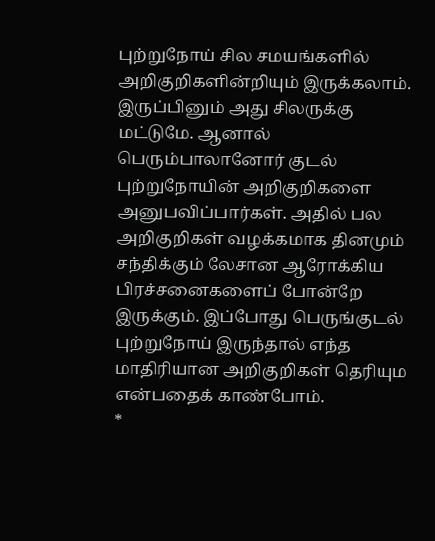புற்றுநோய் சில சமயங்களில் அறிகுறிகளின்றியும் இருக்கலாம். இருப்பினும் அது சிலருக்கு மட்டுமே. ஆனால் பெரும்பாலானோர் குடல் புற்றுநோயின் அறிகுறிகளை அனுபவிப்பார்கள். அதில் பல அறிகுறிகள் வழக்கமாக தினமும் சந்திக்கும் லேசான ஆரோக்கிய பிரச்சனைகளைப் போன்றே இருக்கும். இப்போது பெருங்குடல் புற்றுநோய் இருந்தால் எந்த மாதிரியான அறிகுறிகள் தெரியும என்பதைக் காண்போம்.
*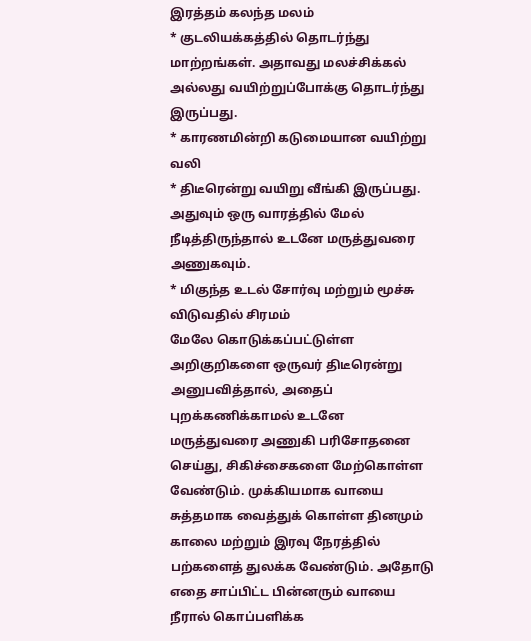இரத்தம் கலந்த மலம்
* குடலியக்கத்தில் தொடர்ந்து மாற்றங்கள். அதாவது மலச்சிக்கல் அல்லது வயிற்றுப்போக்கு தொடர்ந்து இருப்பது.
* காரணமின்றி கடுமையான வயிற்று வலி
* திடீரென்று வயிறு வீங்கி இருப்பது. அதுவும் ஒரு வாரத்தில் மேல் நீடித்திருந்தால் உடனே மருத்துவரை அணுகவும்.
* மிகுந்த உடல் சோர்வு மற்றும் மூச்சு விடுவதில் சிரமம்
மேலே கொடுக்கப்பட்டுள்ள அறிகுறிகளை ஒருவர் திடீரென்று அனுபவித்தால், அதைப் புறக்கணிக்காமல் உடனே மருத்துவரை அணுகி பரிசோதனை செய்து, சிகிச்சைகளை மேற்கொள்ள வேண்டும். முக்கியமாக வாயை சுத்தமாக வைத்துக் கொள்ள தினமும் காலை மற்றும் இரவு நேரத்தில் பற்களைத் துலக்க வேண்டும். அதோடு எதை சாப்பிட்ட பின்னரும் வாயை நீரால் கொப்பளிக்க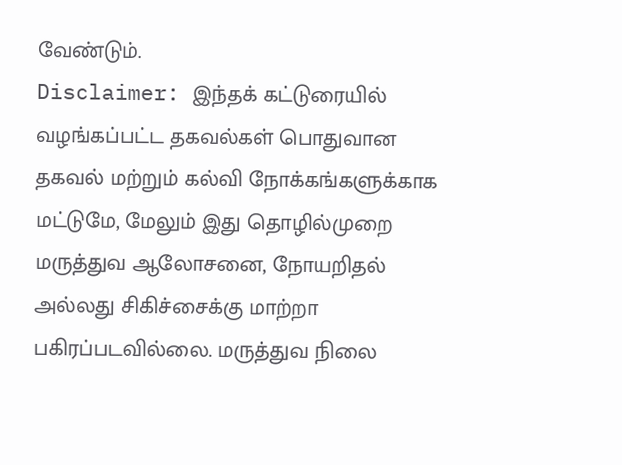வேண்டும்.
Disclaimer: இந்தக் கட்டுரையில் வழங்கப்பட்ட தகவல்கள் பொதுவான தகவல் மற்றும் கல்வி நோக்கங்களுக்காக மட்டுமே, மேலும் இது தொழில்முறை மருத்துவ ஆலோசனை, நோயறிதல் அல்லது சிகிச்சைக்கு மாற்றா பகிரப்படவில்லை. மருத்துவ நிலை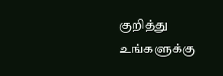குறித்து உங்களுக்கு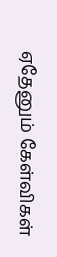ஏதேனும் கேள்விகள்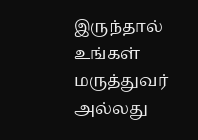இருந்தால் உங்கள் மருத்துவர் அல்லது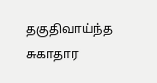தகுதிவாய்ந்த சுகாதார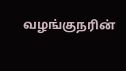வழங்குநரின்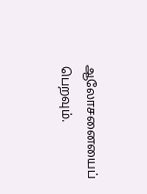ஆலோசனையைப் பெறவும்.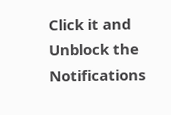Click it and Unblock the Notifications